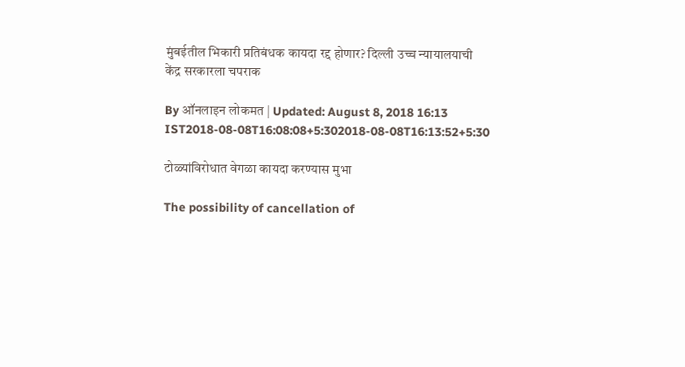मुंबईतील भिकारी प्रतिबंधक कायदा रद्द होणार? दिल्ली उच्च न्यायालयाची केंद्र सरकारला चपराक

By ऑनलाइन लोकमत | Updated: August 8, 2018 16:13 IST2018-08-08T16:08:08+5:302018-08-08T16:13:52+5:30

टोळ्यांविरोधात वेगळा कायदा करण्यास मुभा

The possibility of cancellation of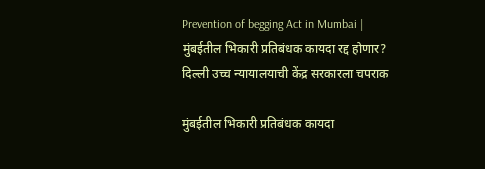Prevention of begging Act in Mumbai | मुंबईतील भिकारी प्रतिबंधक कायदा रद्द होणार? दिल्ली उच्च न्यायालयाची केंद्र सरकारला चपराक

मुंबईतील भिकारी प्रतिबंधक कायदा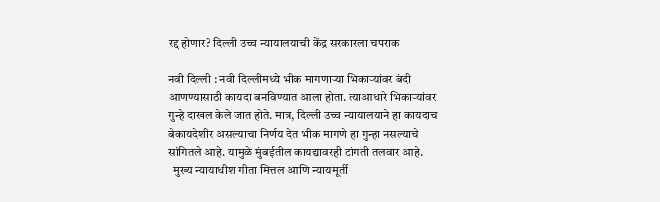रद्द होणार? दिल्ली उच्च न्यायालयाची केंद्र सरकारला चपराक

नवी दिल्ली : नवी दिल्लीमध्ये भीक मागणाऱ्या भिकाऱ्यांवर बंदी आणण्यासाठी कायदा बनविण्यात आला होता. त्याआधारे भिकाऱ्यांवर गुन्हे दाखल केले जात होते. मात्र, दिल्ली उच्च न्यायालयाने हा कायदाच बेकायदेशीर असल्याचा निर्णय देत भीक मागणे हा गुन्हा नसल्याचे सांगितले आहे. यामुळे मुंबईतील कायद्यावरही टांगती तलवार आहे.
  मुख्य न्यायाधीश गीता मित्तल आणि न्यायमूर्ती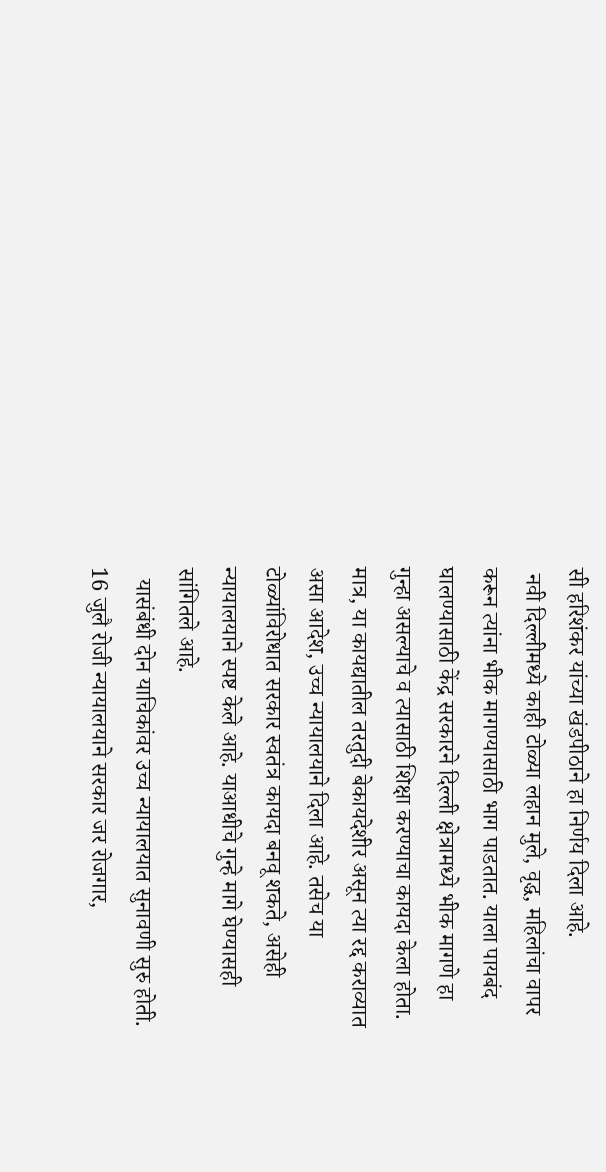सी हरिशंकर यांच्या खंडपीठाने हा निर्णय दिला आहे.
 नवी दिल्लीमध्ये काही टोळ्या लहान मुले, वृद्ध, महिलांचा वापर करून त्यांना भीक मागण्यासाठी भाग पाडतात. याला पायबंद घालण्यासाठी केंद्र सरकारने दिल्ली क्षेत्रामध्ये भीक मागणे हा गुन्हा असल्याचे व त्यासाठी शिक्षा करण्याचा कायदा केला होता. मात्र, या कायद्यातील तरतुदी बेकायदेशीर असून त्या रद्द कराव्यात असा आदेश, उच्च न्यायालयाने दिला आहे. तसेच या टोळ्यांविरोधात सरकार स्वतंत्र कायदा बनवू शकते, असेही न्यायालयाने स्पष्ट केले आहे. याआधीचे गुन्हे मागे घेण्यासही सांगितले आहे.
  यासंबंधी दोन याचिकांवर उच्च न्यायालयात सुनावणी सुरु होती. 16 जुलै रोजी न्यायालयाने सरकार जर रोजगार,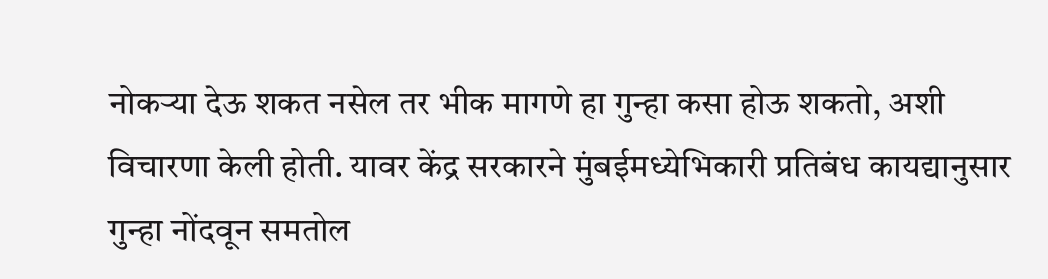नोकऱ्या देऊ शकत नसेल तर भीक मागणे हा गुन्हा कसा होऊ शकतो, अशी विचारणा केली होती. यावर केंद्र सरकारने मुंबईमध्येभिकारी प्रतिबंध कायद्यानुसार गुन्हा नोंदवून समतोल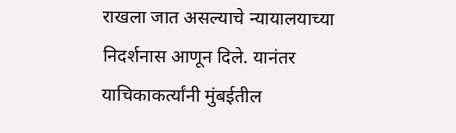राखला जात असल्याचे न्यायालयाच्या निदर्शनास आणून दिले. यानंतर याचिकाकर्त्यांनी मुंबईतील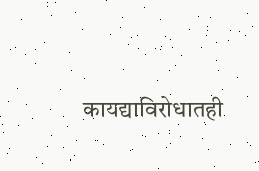कायद्याविरोधातही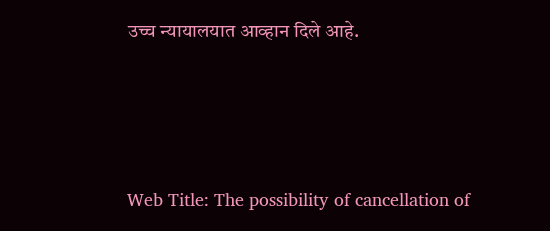उच्च न्यायालयात आव्हान दिले आहे.




Web Title: The possibility of cancellation of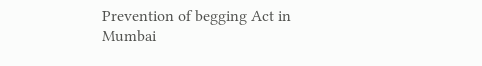Prevention of begging Act in Mumbai